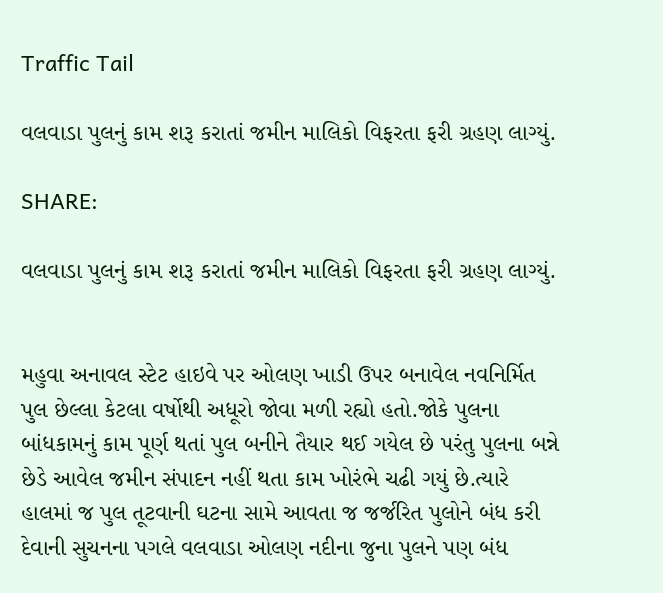Traffic Tail

વલવાડા પુલનું કામ શરૂ કરાતાં જમીન માલિકો વિફરતા ફરી ગ્રહણ લાગ્યું.

SHARE:

વલવાડા પુલનું કામ શરૂ કરાતાં જમીન માલિકો વિફરતા ફરી ગ્રહણ લાગ્યું.


મહુવા અનાવલ સ્ટેટ હાઇવે પર ઓલણ ખાડી ઉપર બનાવેલ નવનિર્મિત પુલ છેલ્લા કેટલા વર્ષોથી અધૂરો જોવા મળી રહ્યો હતો.જોકે પુલના બાંધકામનું કામ પૂર્ણ થતાં પુલ બનીને તૈયાર થઈ ગયેલ છે પરંતુ પુલના બન્ને છેડે આવેલ જમીન સંપાદન નહીં થતા કામ ખોરંભે ચઢી ગયું છે.ત્યારે હાલમાં જ પુલ તૂટવાની ઘટના સામે આવતા જ જર્જરિત પુલોને બંધ કરી દેવાની સુચનના પગલે વલવાડા ઓલણ નદીના જુના પુલને પણ બંધ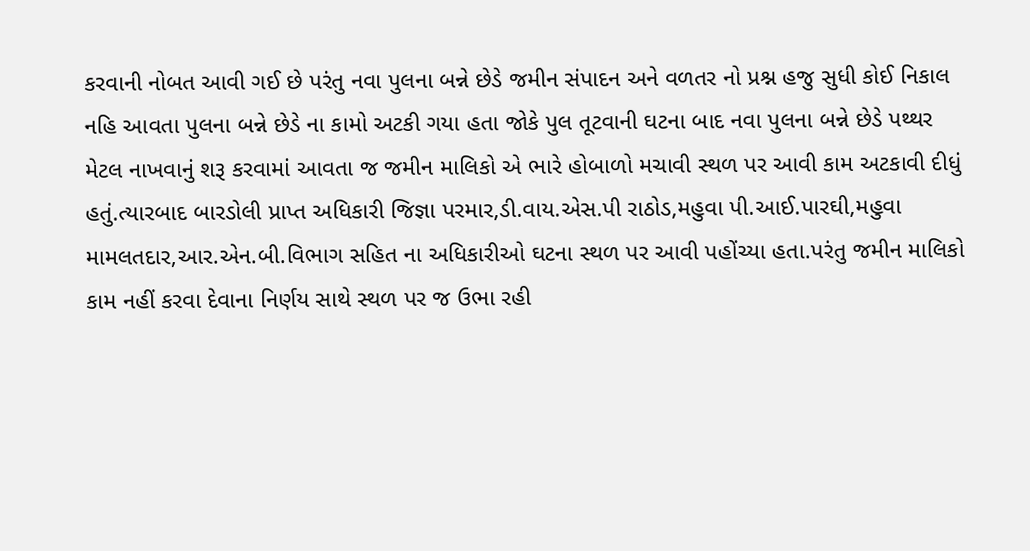કરવાની નોબત આવી ગઈ છે પરંતુ નવા પુલના બન્ને છેડે જમીન સંપાદન અને વળતર નો પ્રશ્ન હજુ સુધી કોઈ નિકાલ નહિ આવતા પુલના બન્ને છેડે ના કામો અટકી ગયા હતા જોકે પુલ તૂટવાની ઘટના બાદ નવા પુલના બન્ને છેડે પથ્થર મેટલ નાખવાનું શરૂ કરવામાં આવતા જ જમીન માલિકો એ ભારે હોબાળો મચાવી સ્થળ પર આવી કામ અટકાવી દીધું હતું.ત્યારબાદ બારડોલી પ્રાપ્ત અધિકારી જિજ્ઞા પરમાર,ડી.વાય.એસ.પી રાઠોડ,મહુવા પી.આઈ.પારઘી,મહુવા મામલતદાર,આર.એન.બી.વિભાગ સહિત ના અધિકારીઓ ઘટના સ્થળ પર આવી પહોંચ્યા હતા.પરંતુ જમીન માલિકો કામ નહીં કરવા દેવાના નિર્ણય સાથે સ્થળ પર જ ઉભા રહી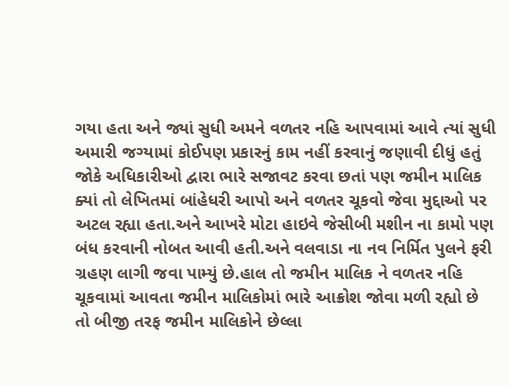ગયા હતા અને જ્યાં સુધી અમને વળતર નહિ આપવામાં આવે ત્યાં સુધી અમારી જગ્યામાં કોઈપણ પ્રકારનું કામ નહીં કરવાનું જણાવી દીધું હતું જોકે અધિકારીઓ દ્વારા ભારે સજાવટ કરવા છતાં પણ જમીન માલિક ક્યાં તો લેખિતમાં બાંહેધરી આપો અને વળતર ચૂકવો જેવા મુદ્દાઓ પર અટલ રહ્યા હતા.અને આખરે મોટા હાઇવે જેસીબી મશીન ના કામો પણ બંધ કરવાની નોબત આવી હતી.અને વલવાડા ના નવ નિર્મિત પુલને ફરી ગ્રહણ લાગી જવા પામ્યું છે.હાલ તો જમીન માલિક ને વળતર નહિ ચૂકવામાં આવતા જમીન માલિકોમાં ભારે આક્રોશ જોવા મળી રહ્યો છે તો બીજી તરફ જમીન માલિકોને છેલ્લા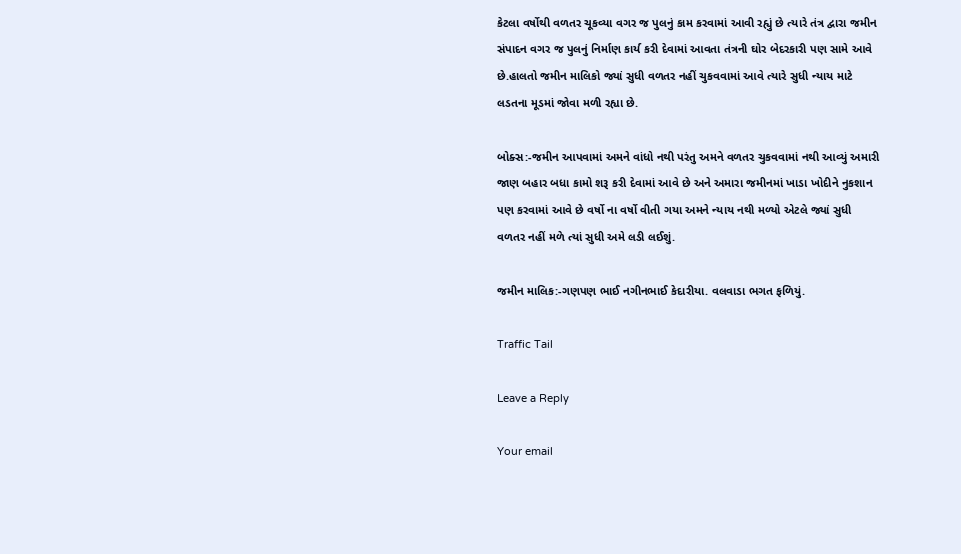કેટલા વર્ષોથી વળતર ચૂકવ્યા વગર જ પુલનું કામ કરવામાં આવી રહ્યું છે ત્યારે તંત્ર દ્વારા જમીન સંપાદન વગર જ પુલનું નિર્માણ કાર્ય કરી દેવામાં આવતા તંત્રની ઘોર બેદરકારી પણ સામે આવે છે.હાલતો જમીન માલિકો જ્યાં સુધી વળતર નહીં ચુકવવામાં આવે ત્યારે સુધી ન્યાય માટે લડતના મૂડમાં જોવા મળી રહ્યા છે.

બોક્સ:-જમીન આપવામાં અમને વાંધો નથી પરંતુ અમને વળતર ચુકવવામાં નથી આવ્યું અમારી જાણ બહાર બધા કામો શરૂ કરી દેવામાં આવે છે અને અમારા જમીનમાં ખાડા ખોદીને નુકશાન પણ કરવામાં આવે છે વર્ષો ના વર્ષો વીતી ગયા અમને ન્યાય નથી મળ્યો એટલે જ્યાં સુધી વળતર નહીં મળે ત્યાં સુધી અમે લડી લઈશું.

જમીન માલિક:-ગણપણ ભાઈ નગીનભાઈ કેદારીયા. વલવાડા ભગત ફળિયું.

Traffic Tail

Leave a Reply

Your email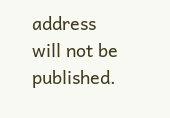address will not be published.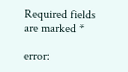Required fields are marked *

error: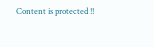Content is protected !!